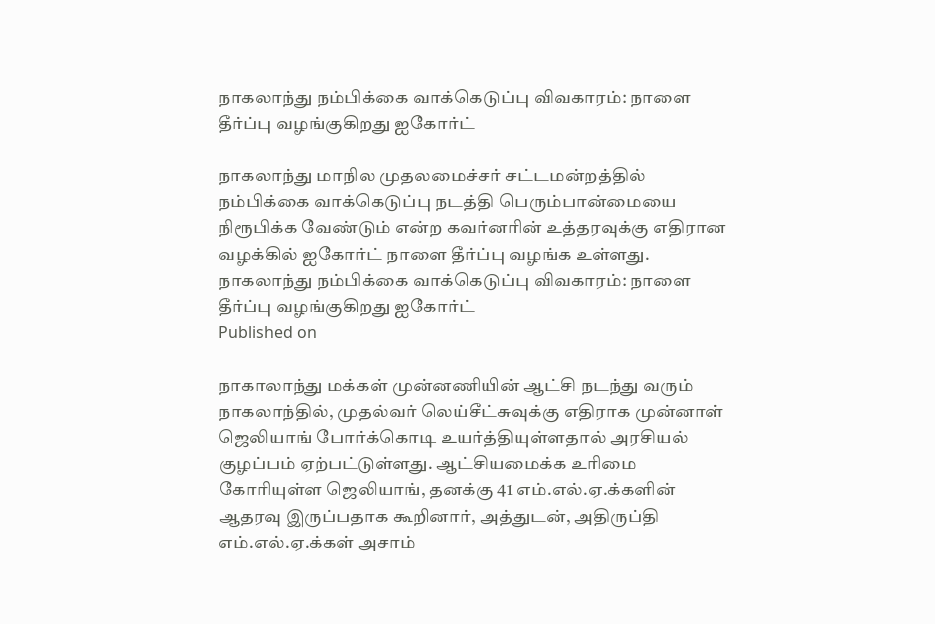நாகலாந்து நம்பிக்கை வாக்கெடுப்பு விவகாரம்: நாளை தீர்ப்பு வழங்குகிறது ஐகோர்ட்

நாகலாந்து மாநில முதலமைச்சர் சட்டமன்றத்தில் நம்பிக்கை வாக்கெடுப்பு நடத்தி பெரும்பான்மையை நிரூபிக்க வேண்டும் என்ற கவர்னரின் உத்தரவுக்கு எதிரான வழக்கில் ஐகோர்ட் நாளை தீர்ப்பு வழங்க உள்ளது.
நாகலாந்து நம்பிக்கை வாக்கெடுப்பு விவகாரம்: நாளை தீர்ப்பு வழங்குகிறது ஐகோர்ட்
Published on

நாகாலாந்து மக்கள் முன்னணியின் ஆட்சி நடந்து வரும் நாகலாந்தில், முதல்வர் லெய்சீட்சுவுக்கு எதிராக முன்னாள் ஜெலியாங் போர்க்கொடி உயர்த்தியுள்ளதால் அரசியல் குழப்பம் ஏற்பட்டுள்ளது. ஆட்சியமைக்க உரிமை கோரியுள்ள ஜெலியாங், தனக்கு 41 எம்.எல்.ஏ.க்களின் ஆதரவு இருப்பதாக கூறினார், அத்துடன், அதிருப்தி எம்.எல்.ஏ.க்கள் அசாம்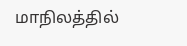மாநிலத்தில்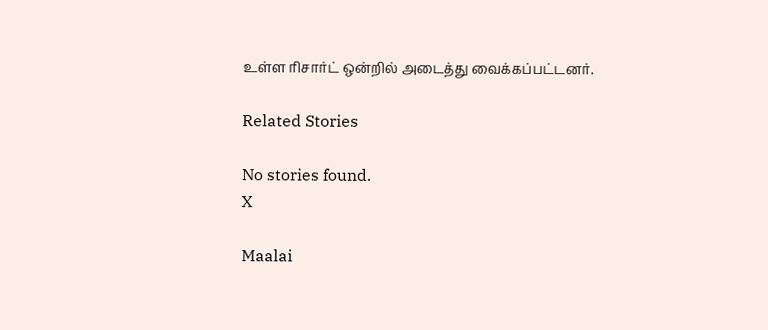உள்ள ரிசார்ட் ஒன்றில் அடைத்து வைக்கப்பட்டனர்.

Related Stories

No stories found.
X

Maalai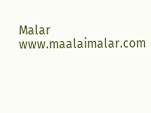Malar
www.maalaimalar.com